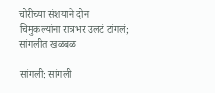चोरीच्या संशयाने दोन चिमुकल्यांना रात्रभर उलटं टांगलं; सांगलीत खळबळ

सांगली: सांगली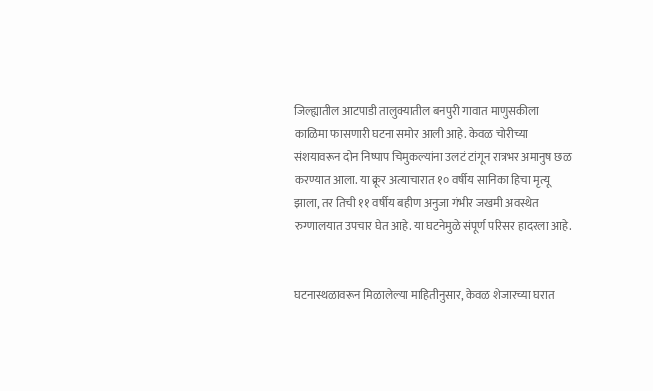जिल्ह्यातील आटपाडी तालुक्यातील बनपुरी गावात माणुसकीला काळिमा फासणारी घटना समोर आली आहे. केवळ चोरीच्या संशयावरून दोन निष्पाप चिमुकल्यांना उलटं टांगून रात्रभर अमानुष छळ करण्यात आला. या क्रूर अत्याचारात १० वर्षीय सानिका हिचा मृत्यू झाला, तर तिची ११ वर्षीय बहीण अनुजा गंभीर जखमी अवस्थेत रुग्णालयात उपचार घेत आहे. या घटनेमुळे संपूर्ण परिसर हादरला आहे.


घटनास्थळावरून मिळालेल्या माहितीनुसार, केवळ शेजारच्या घरात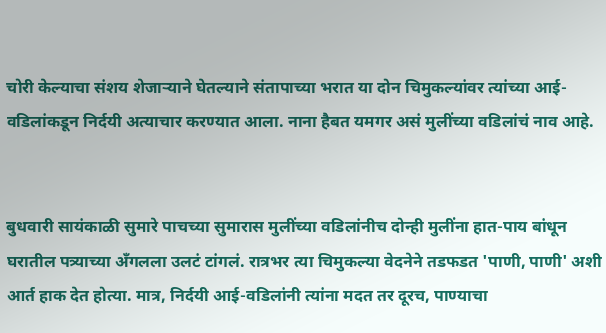चोरी केल्याचा संशय शेजाऱ्याने घेतल्याने संतापाच्या भरात या दोन चिमुकल्यांवर त्यांच्या आई-वडिलांकडून निर्दयी अत्याचार करण्यात आला. नाना हैबत यमगर असं मुलींच्या वडिलांचं नाव आहे.


बुधवारी सायंकाळी सुमारे पाचच्या सुमारास मुलींच्या वडिलांनीच दोन्ही मुलींना हात-पाय बांधून घरातील पत्र्याच्या अँगलला उलटं टांगलं. रात्रभर त्या चिमुकल्या वेदनेने तडफडत 'पाणी, पाणी' अशी आर्त हाक देत होत्या. मात्र, निर्दयी आई-वडिलांनी त्यांना मदत तर दूरच, पाण्याचा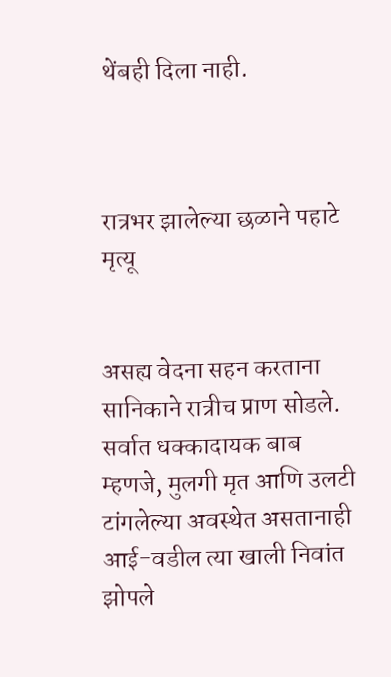थेंबही दिला नाही.



रात्रभर झालेल्या छळाने पहाटे मृत्यू


असह्य वेदना सहन करताना सानिकाने रात्रीच प्राण सोडले. सर्वात धक्कादायक बाब म्हणजे, मुलगी मृत आणि उलटी टांगलेल्या अवस्थेत असतानाही आई-वडील त्या खाली निवांत झोपले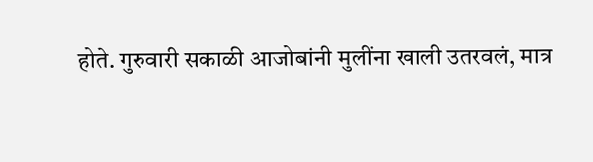होते. गुरुवारी सकाळी आजोबांनी मुलींना खाली उतरवलं, मात्र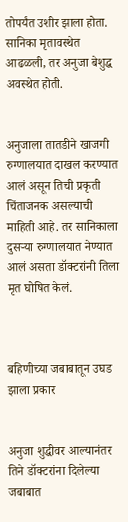तोपर्यंत उशीर झाला होता. सानिका मृतावस्थेत आढळली, तर अनुजा बेशुद्ध अवस्थेत होती.


अनुजाला तातडीने खाजगी रुग्णालयात दाखल करण्यात आलं असून तिची प्रकृती चिंताजनक असल्याची माहिती आहे. तर सानिकाला दुसऱ्या रुग्णालयात नेण्यात आलं असता डॉक्टरांनी तिला मृत घोषित केलं.



बहिणीच्या जबाबातून उघड झाला प्रकार


अनुजा शुद्धीवर आल्यानंतर तिने डॉक्टरांना दिलेल्या जबाबात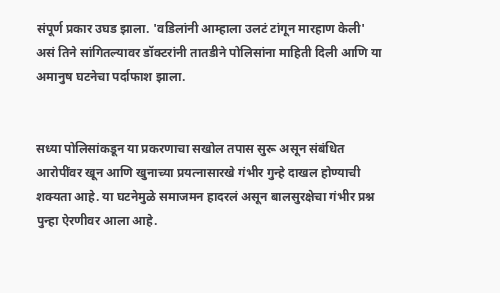संपूर्ण प्रकार उघड झाला. 'वडिलांनी आम्हाला उलटं टांगून मारहाण केली' असं तिने सांगितल्यावर डॉक्टरांनी तातडीने पोलिसांना माहिती दिली आणि या अमानुष घटनेचा पर्दाफाश झाला.


सध्या पोलिसांकडून या प्रकरणाचा सखोल तपास सुरू असून संबंधित आरोपींवर खून आणि खुनाच्या प्रयत्नासारखे गंभीर गुन्हे दाखल होण्याची शक्यता आहे. या घटनेमुळे समाजमन हादरलं असून बालसुरक्षेचा गंभीर प्रश्न पुन्हा ऐरणीवर आला आहे.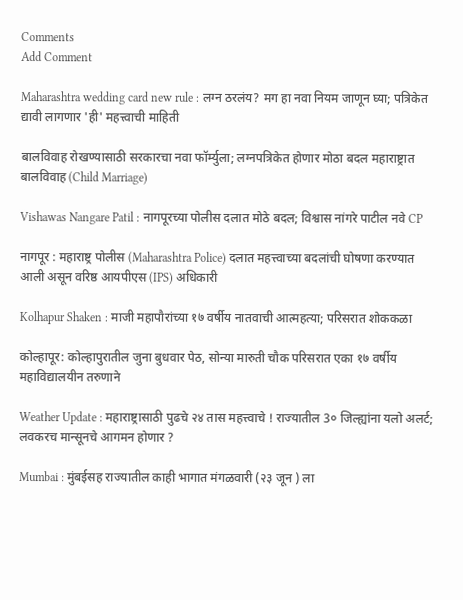Comments
Add Comment

Maharashtra wedding card new rule : लग्न ठरलंय? मग हा नवा नियम जाणून घ्या; पत्रिकेत द्यावी लागणार 'ही' महत्त्वाची माहिती

बालविवाह रोखण्यासाठी सरकारचा नवा फॉर्म्युला; लग्नपत्रिकेत होणार मोठा बदल महाराष्ट्रात बालविवाह (Child Marriage)

Vishawas Nangare Patil : नागपूरच्या पोलीस दलात मोठे बदल; विश्वास नांगरे पाटील नवे CP

नागपूर : महाराष्ट्र पोलीस (Maharashtra Police) दलात महत्त्वाच्या बदलांची घोषणा करण्यात आली असून वरिष्ठ आयपीएस (IPS) अधिकारी

Kolhapur Shaken : माजी महापौरांच्या १७ वर्षीय नातवाची आत्महत्या; परिसरात शोककळा

कोल्हापूर: कोल्हापुरातील जुना बुधवार पेठ, सोन्या मारुती चौक परिसरात एका १७ वर्षीय महाविद्यालयीन तरुणाने

Weather Update : महाराष्ट्रासाठी पुढचे २४ तास महत्त्वाचे ! राज्यातील 3० जिल्ह्यांना यलो अलर्ट; लवकरच मान्सूनचे आगमन होणार ?

Mumbai : मुंबईसह राज्यातील काही भागात मंगळवारी (२३ जून ) ला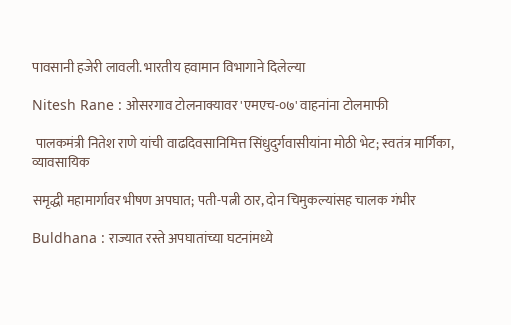पावसानी हजेरी लावली. भारतीय हवामान विभागाने दिलेल्या

Nitesh Rane : ओसरगाव टोलनाक्यावर 'एमएच-०७' वाहनांना टोलमाफी

 पालकमंत्री नितेश राणे यांची वाढदिवसानिमित्त सिंधुदुर्गवासीयांना मोठी भेट; स्वतंत्र मार्गिका, व्यावसायिक

समृद्धी महामार्गावर भीषण अपघात; पती-पत्नी ठार, दोन चिमुकल्यांसह चालक गंभीर

Buldhana : राज्यात रस्ते अपघातांच्या घटनांमध्ये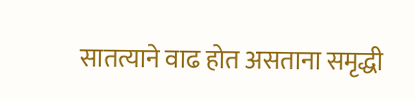सातत्याने वाढ होत असताना समृद्धी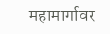महामार्गावर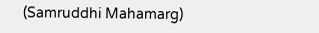(Samruddhi Mahamarg)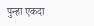पुन्हा एकदा